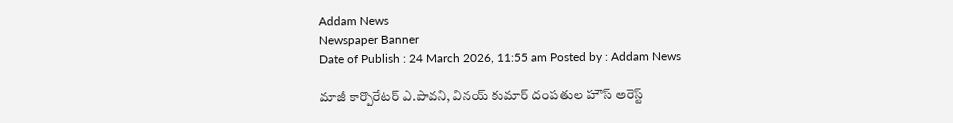Addam News
Newspaper Banner
Date of Publish : 24 March 2026, 11:55 am Posted by : Addam News

మాజీ కార్పొరేటర్ ఎ.పావని, వినయ్ కుమార్ దంప‌తుల హౌస్ అరెస్ట్‌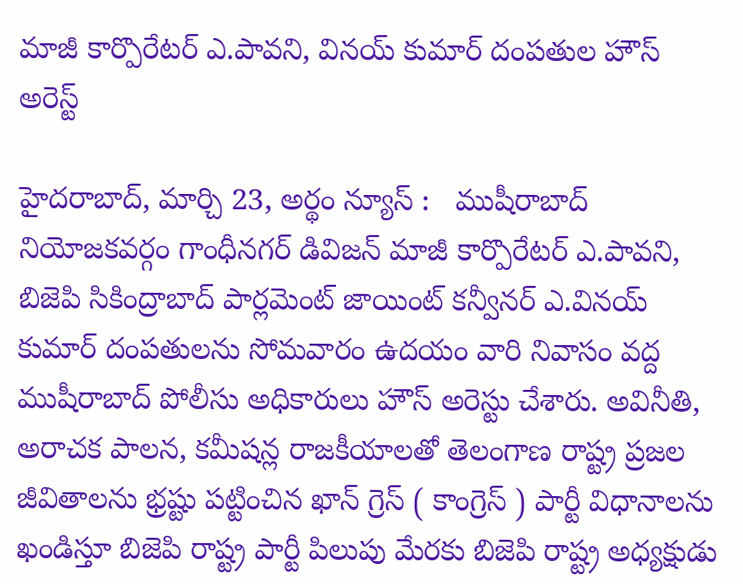మాజీ కార్పొరేటర్ ఎ.పావని, వినయ్ కుమార్ దంప‌తుల హౌస్ అరెస్ట్‌

హైదరాబాద్, మార్చి 23, అర్థం న్యూస్ :   ముషీరాబాద్ నియోజ‌క‌వ‌ర్గం గాంధీనగర్ డివిజన్ మాజీ కార్పొరేటర్ ఎ.పావని, బిజెపి సికింద్రాబాద్ పార్లమెంట్ జాయింట్ కన్వీనర్ ఎ.వినయ్ కుమార్ దంప‌తుల‌ను సోమవారం ఉదయం వారి నివాసం వద్ద ముషీరాబాద్ పోలీసు అధికారులు హౌస్ అరెస్టు చేశారు. అవినీతి, అరాచక పాలన, కమీషన్ల రాజకీయాలతో తెలంగాణ రాష్ట్ర ప్రజల జీవితాలను భ్రష్టు పట్టించిన ఖాన్ గ్రెస్ ( కాంగ్రెస్ ) పార్టీ విధానాలను ఖండిస్తూ బిజెపి రాష్ట్ర‌ పార్టీ పిలుపు మేరకు బిజెపి రాష్ట్ర అధ్యక్షుడు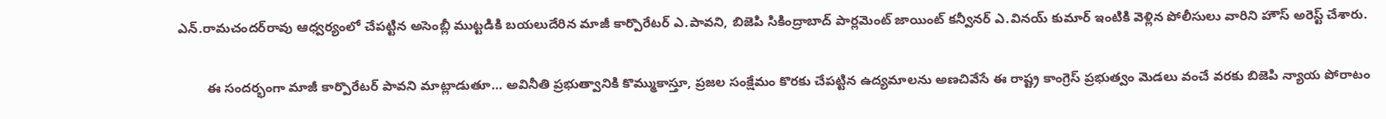ఎన్.రామ‌చంద‌ర్‌రావు ఆధ్వర్యంలో చేపట్టిన అసెంబ్లీ ముట్టడికి బయలుదేరిన మాజీ కార్పొరేటర్ ఎ.పావని, బిజెపి సికింద్రాబాద్ పార్లమెంట్ జాయింట్ కన్వీనర్ ఎ.వినయ్ కుమార్ ఇంటికి వెళ్లిన పోలీసులు వారిని హౌస్ అరెస్ట్ చేశారు.

        ఈ సంద‌ర్భంగా మాజీ కార్పొరేట‌ర్ పావ‌ని మాట్లాడుతూ… అవినీతి ప్రభుత్వానికి కొమ్ముకాస్తూ, ప్రజల సంక్షేమం కొరకు చేపట్టిన ఉద్యమాలను అణచివేసే ఈ రాష్ట్ర కాంగ్రెస్ ప్రభుత్వం మెడలు వంచే వరకు బిజెపి న్యాయ పోరాటం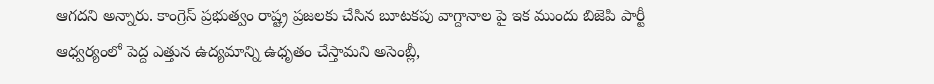ఆగదని అన్నారు. కాంగ్రెస్ ప్రభుత్వం రాష్ట్ర ప్రజలకు చేసిన బూటకపు వాగ్దానాల పై ఇక ముందు బిజెపి పార్టీ ఆధ్వర్యంలో పెద్ద ఎత్తున ఉద్యమాన్ని ఉధృతం చేస్తామని అసెంబ్లీ,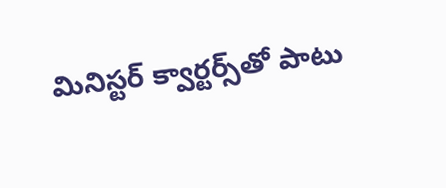మినిస్టర్ క్వార్టర్స్‌తో పాటు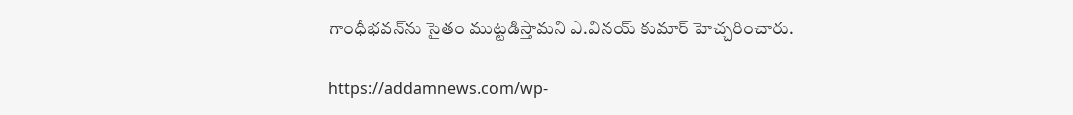గాంధీభవన్‌ను సైతం ముట్టడిస్తామని ఎ.వినయ్ కుమార్ హెచ్చరించారు.

https://addamnews.com/wp-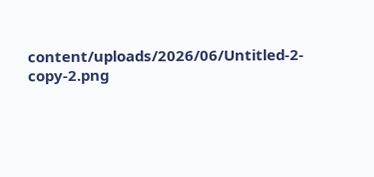content/uploads/2026/06/Untitled-2-copy-2.png